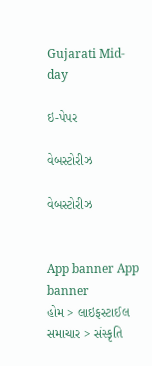Gujarati Mid-day

ઇ-પેપર

વેબસ્ટોરીઝ

વેબસ્ટોરીઝ


App banner App banner
હોમ > લાઇફસ્ટાઈલ સમાચાર > સંસ્કૃતિ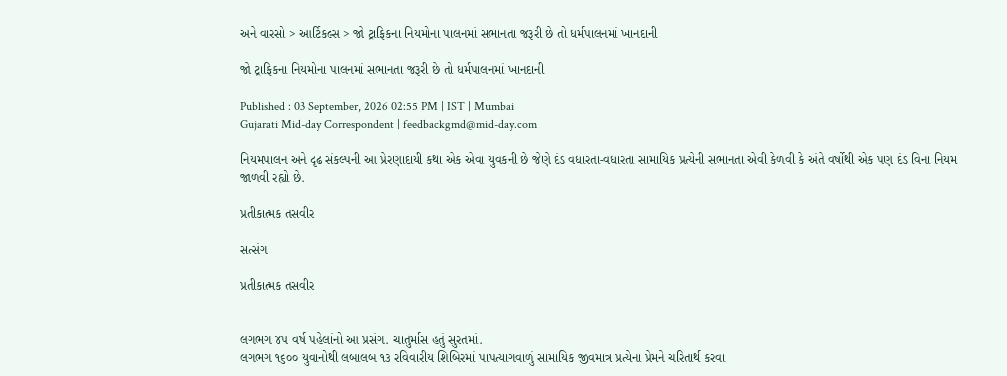અને વારસો > આર્ટિકલ્સ > જો ટ્રાફિકના નિયમોના પાલનમાં સભાનતા જરૂરી છે તો ધર્મપાલનમાં ખાનદાની

જો ટ્રાફિકના નિયમોના પાલનમાં સભાનતા જરૂરી છે તો ધર્મપાલનમાં ખાનદાની

Published : 03 September, 2026 02:55 PM | IST | Mumbai
Gujarati Mid-day Correspondent | feedbackgmd@mid-day.com

નિયમપાલન અને દૃઢ સંકલ્પની આ પ્રેરણાદાયી કથા એક એવા યુવકની છે જેણે દંડ વધારતા-વધારતા સામાયિક પ્રત્યેની સભાનતા એવી કેળવી કે અંતે વર્ષોથી એક પણ દંડ વિના નિયમ જાળવી રહ્યો છે.

પ્રતીકાત્મક તસવીર

સત્સંગ

પ્રતીકાત્મક તસવીર


લગભગ ૪૫ વર્ષ પહેલાંનો આ પ્રસંગ. ચાતુર્માસ હતું સુરતમાં.
લગભગ ૧૬૦૦ યુવાનોથી લબાલબ ૧૩ રવિવારીય શિબિરમાં પાપત્યાગવાળું સામાયિક જીવમાત્ર પ્રત્યેના પ્રેમને ચરિતાર્થ કરવા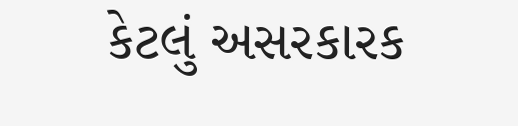કેટલું અસરકારક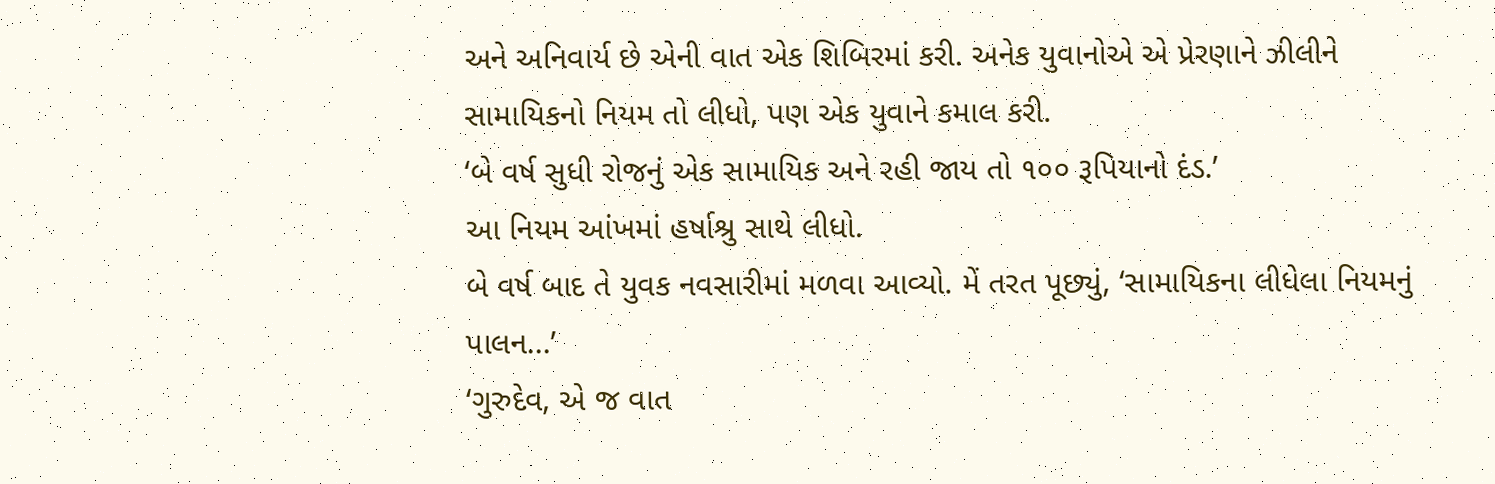અને અનિવાર્ય છે એની વાત એક શિબિરમાં કરી. અનેક યુવાનોએ એ પ્રેરણાને ઝીલીને સામાયિકનો નિયમ તો લીધો, પણ એક યુવાને કમાલ કરી.
‘બે વર્ષ સુધી રોજનું એક સામાયિક અને રહી જાય તો ૧૦૦ રૂપિયાનો દંડ.’
આ નિયમ આંખમાં હર્ષાશ્રુ સાથે લીધો.
બે વર્ષ બાદ તે યુવક નવસારીમાં મળવા આવ્યો. મેં તરત પૂછ્યું, ‘સામાયિકના લીધેલા નિયમનું પાલન...’
‘ગુરુદેવ, એ જ વાત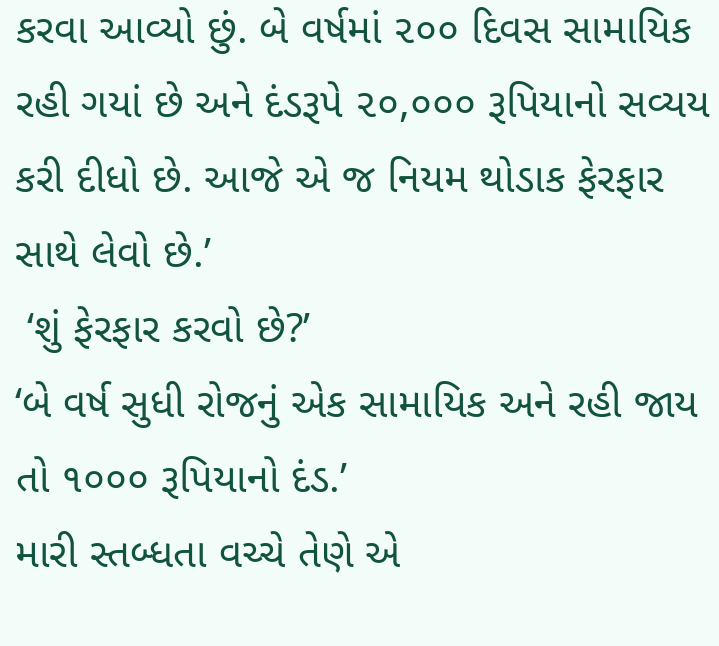કરવા આવ્યો છું. બે વર્ષમાં ૨૦૦ દિવસ સામાયિક રહી ગયાં છે અને દંડરૂપે ૨૦,૦૦૦ રૂપિયાનો સવ્યય કરી દીધો છે. આજે એ જ નિયમ થોડાક ફેરફાર સાથે લેવો છે.’
 ‘શું ફેરફાર કરવો છે?’
‘બે વર્ષ સુધી રોજનું એક સામાયિક અને રહી જાય તો ૧૦૦૦ રૂપિયાનો દંડ.’
મારી સ્તબ્ધતા વચ્ચે તેણે એ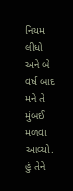નિયમ લીધો અને બે વર્ષ બાદ મને તે મુંબઈ મળવા આવ્યો. હું તેને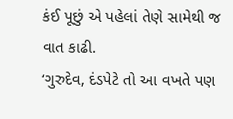કંઈ પૂછું એ પહેલાં તેણે સામેથી જ વાત કાઢી.
‘ગુરુદેવ, દંડપેટે તો આ વખતે પણ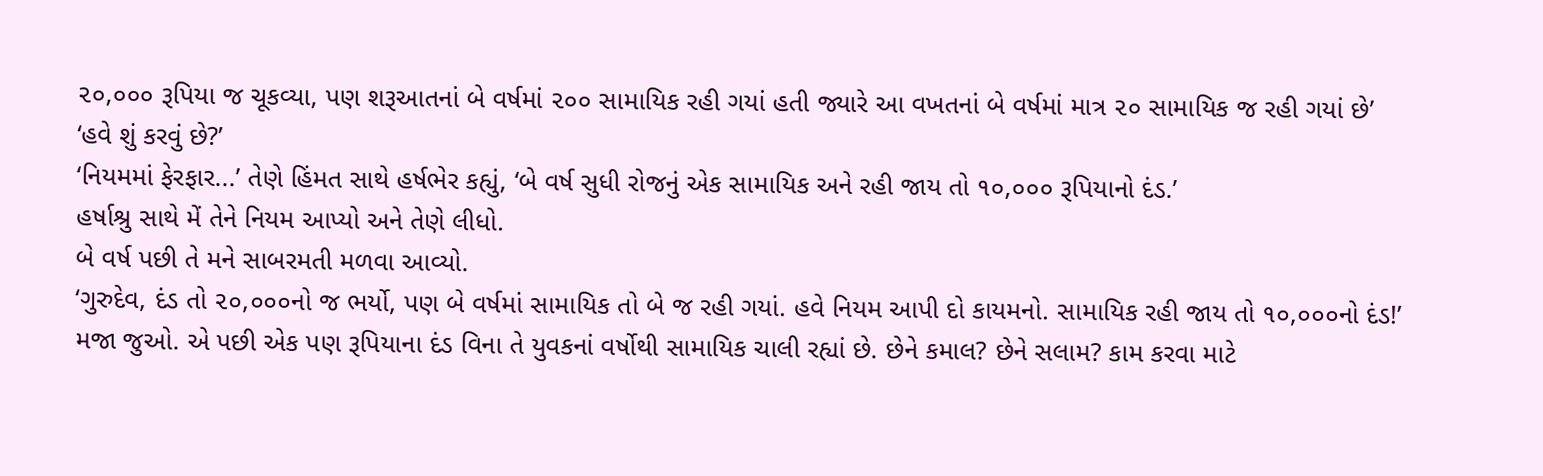૨૦,૦૦૦ રૂપિયા જ ચૂકવ્યા, પણ શરૂઆતનાં બે વર્ષમાં ૨૦૦ સામાયિક રહી ગયાં હતી જ્યારે આ વખતનાં બે વર્ષમાં માત્ર ૨૦ સામાયિક જ રહી ગયાં છે’
‘હવે શું કરવું છે?’
‘નિયમમાં ફેરફાર...’ તેણે હિંમત સાથે હર્ષભેર કહ્યું, ‘બે વર્ષ સુધી રોજનું એક સામાયિક અને રહી જાય તો ૧૦,૦૦૦ રૂપિયાનો દંડ.’
હર્ષાશ્રુ સાથે મેં તેને નિયમ આપ્યો અને તેણે લીધો.
બે વર્ષ પછી તે મને સાબરમતી મળવા આવ્યો.
‘ગુરુદેવ, દંડ તો ૨૦,૦૦૦નો જ ભર્યો, પણ બે વર્ષમાં સામાયિક તો બે જ રહી ગયાં. હવે નિયમ આપી દો કાયમનો. સામાયિક રહી જાય તો ૧૦,૦૦૦નો દંડ!’
મજા જુઓ. એ પછી એક પણ રૂપિયાના દંડ વિના તે યુવકનાં વર્ષોથી સામાયિક ચાલી રહ્યાં છે. છેને કમાલ? છેને સલામ? કામ કરવા માટે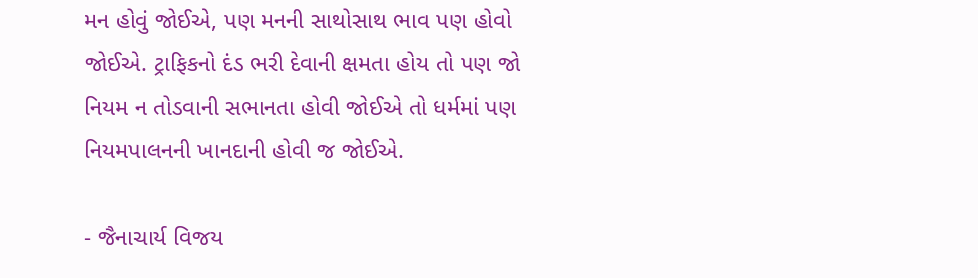મન હોવું જોઈએ, પણ મનની સાથોસાથ ભાવ પણ હોવો જોઈએ. ટ્રાફિકનો દંડ ભરી દેવાની ક્ષમતા હોય તો પણ જો નિયમ ન તોડવાની સભાનતા હોવી જોઈએ તો ધર્મમાં પણ નિયમપાલનની ખાનદાની હોવી જ જોઈએ.

- જૈનાચાર્ય વિજય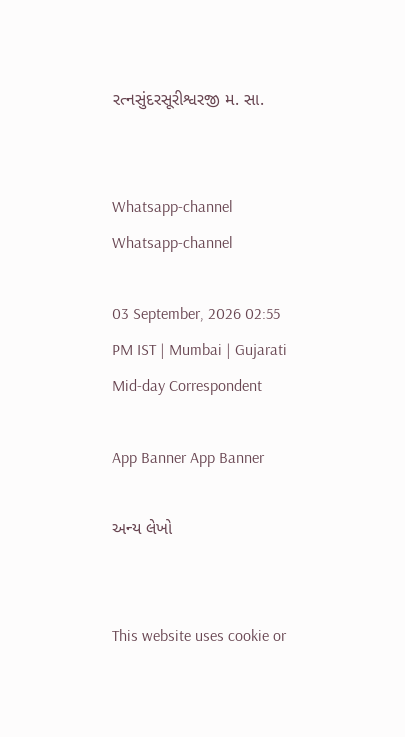રત્નસુંદરસૂરીશ્વરજી મ. સા.


Whatsapp-channel Whatsapp-channel

03 September, 2026 02:55 PM IST | Mumbai | Gujarati Mid-day Correspondent

App Banner App Banner

અન્ય લેખો


This website uses cookie or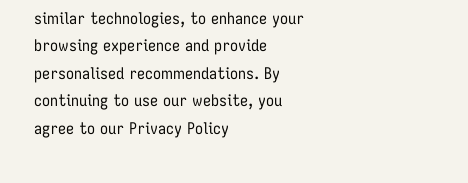similar technologies, to enhance your browsing experience and provide personalised recommendations. By continuing to use our website, you agree to our Privacy Policy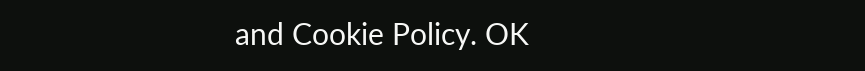and Cookie Policy. OK